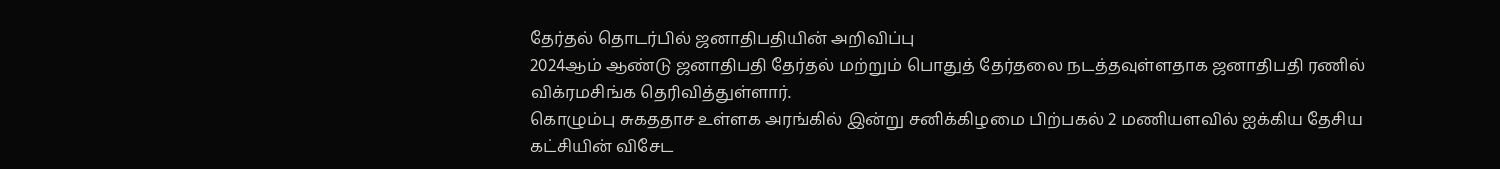தேர்தல் தொடர்பில் ஜனாதிபதியின் அறிவிப்பு
2024ஆம் ஆண்டு ஜனாதிபதி தேர்தல் மற்றும் பொதுத் தேர்தலை நடத்தவுள்ளதாக ஜனாதிபதி ரணில் விக்ரமசிங்க தெரிவித்துள்ளார்.
கொழும்பு சுகததாச உள்ளக அரங்கில் இன்று சனிக்கிழமை பிற்பகல் 2 மணியளவில் ஐக்கிய தேசிய கட்சியின் விசேட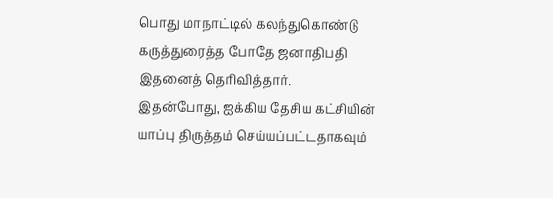பொது மாநாட்டில் கலந்துகொண்டு கருத்துரைத்த போதே ஜனாதிபதி இதனைத் தெரிவித்தார்.
இதன்போது, ஐக்கிய தேசிய கட்சியின் யாப்பு திருத்தம் செய்யப்பட்டதாகவும்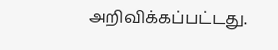அறிவிக்கப்பட்டது.